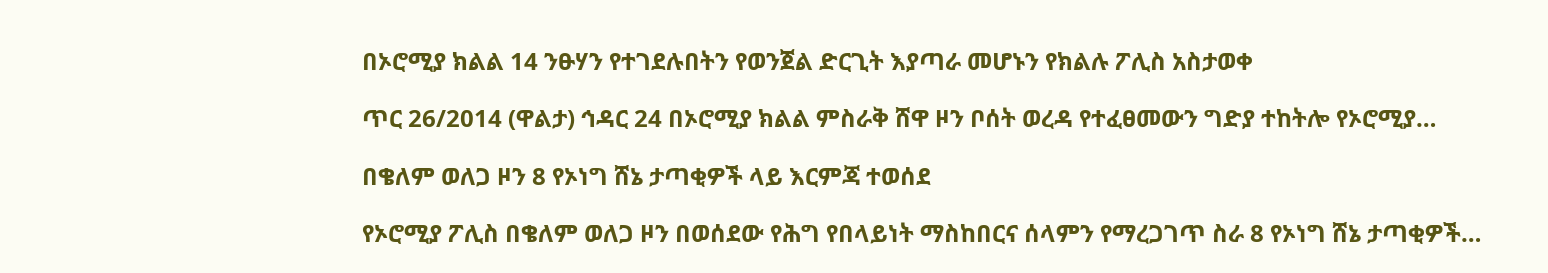በኦሮሚያ ክልል 14 ንፁሃን የተገደሉበትን የወንጀል ድርጊት እያጣራ መሆኑን የክልሉ ፖሊስ አስታወቀ

ጥር 26/2014 (ዋልታ) ኅዳር 24 በኦሮሚያ ክልል ምስራቅ ሸዋ ዞን ቦሰት ወረዳ የተፈፀመውን ግድያ ተከትሎ የኦሮሚያ…

በቄለም ወለጋ ዞን 8 የኦነግ ሸኔ ታጣቂዎች ላይ እርምጃ ተወሰደ

የኦሮሚያ ፖሊስ በቄለም ወለጋ ዞን በወሰደው የሕግ የበላይነት ማስከበርና ሰላምን የማረጋገጥ ስራ 8 የኦነግ ሸኔ ታጣቂዎች…